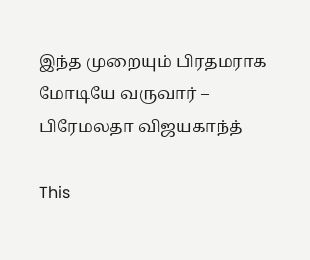இந்த முறையும் பிரதமராக மோடியே வருவார் – பிரேமலதா விஜயகாந்த்

This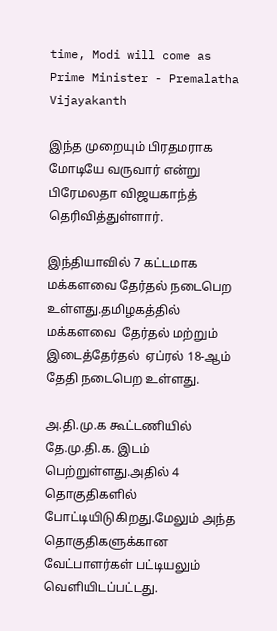time, Modi will come as Prime Minister - Premalatha Vijayakanth

இந்த முறையும் பிரதமராக மோடியே வருவார் என்று  பிரேமலதா விஜயகாந்த் தெரிவித்துள்ளார்.

இந்தியாவில் 7 கட்டமாக மக்களவை தேர்தல் நடைபெற உள்ளது.தமிழகத்தில் மக்களவை  தேர்தல் மற்றும் இடைத்தேர்தல்  ஏப்ரல் 18-ஆம் தேதி நடைபெற உள்ளது.

அ.தி.மு.க கூட்டணியில் தே.மு.தி.க. இடம் பெற்றுள்ளது.அதில் 4 தொகுதிகளில் போட்டியிடுகிறது.மேலும் அந்த தொகுதிகளுக்கான வேட்பாளர்கள் பட்டியலும் வெளியிடப்பட்டது.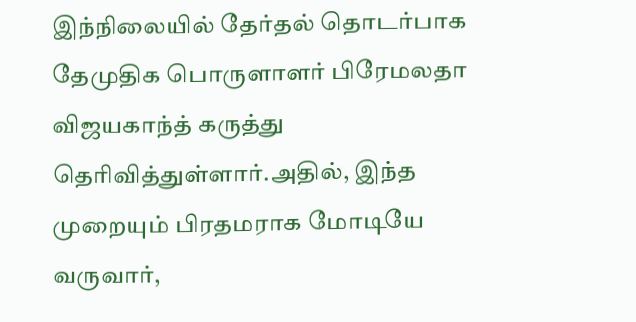இந்நிலையில் தேர்தல் தொடர்பாக தேமுதிக பொருளாளர் பிரேமலதா விஜயகாந்த் கருத்து தெரிவித்துள்ளார்.அதில், இந்த முறையும் பிரதமராக மோடியே வருவார்,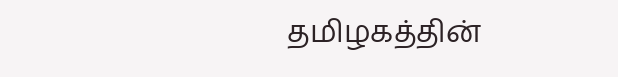தமிழகத்தின்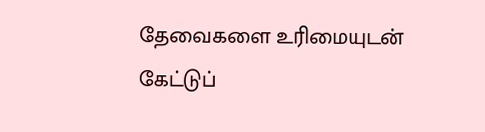தேவைகளை உரிமையுடன் கேட்டுப்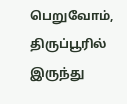பெறுவோம், திருப்பூரில் இருந்து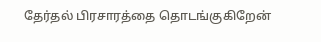தேர்தல் பிரசாரத்தை தொடங்குகிறேன்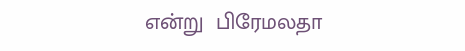என்று  பிரேமலதா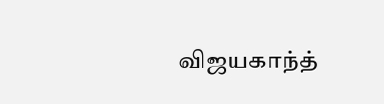விஜயகாந்த்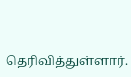தெரிவித்துள்ளார்.